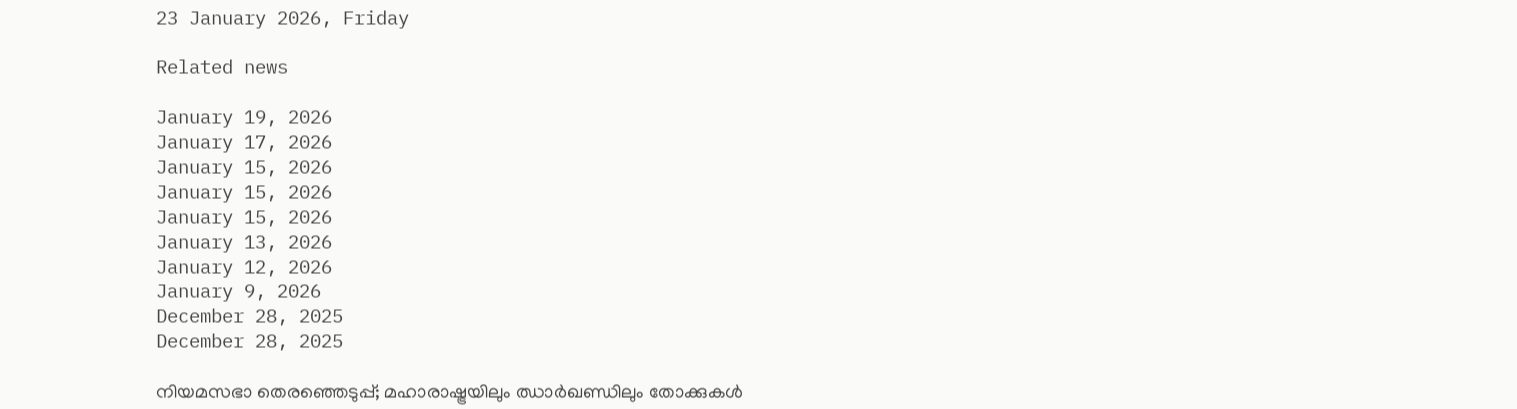23 January 2026, Friday

Related news

January 19, 2026
January 17, 2026
January 15, 2026
January 15, 2026
January 15, 2026
January 13, 2026
January 12, 2026
January 9, 2026
December 28, 2025
December 28, 2025

നിയമസഭാ തെരഞ്ഞെടുപ്പ്; മഹാരാഷ്ട്രയിലും ഝാര്‍ഖണ്ഡിലും തോക്കുകള്‍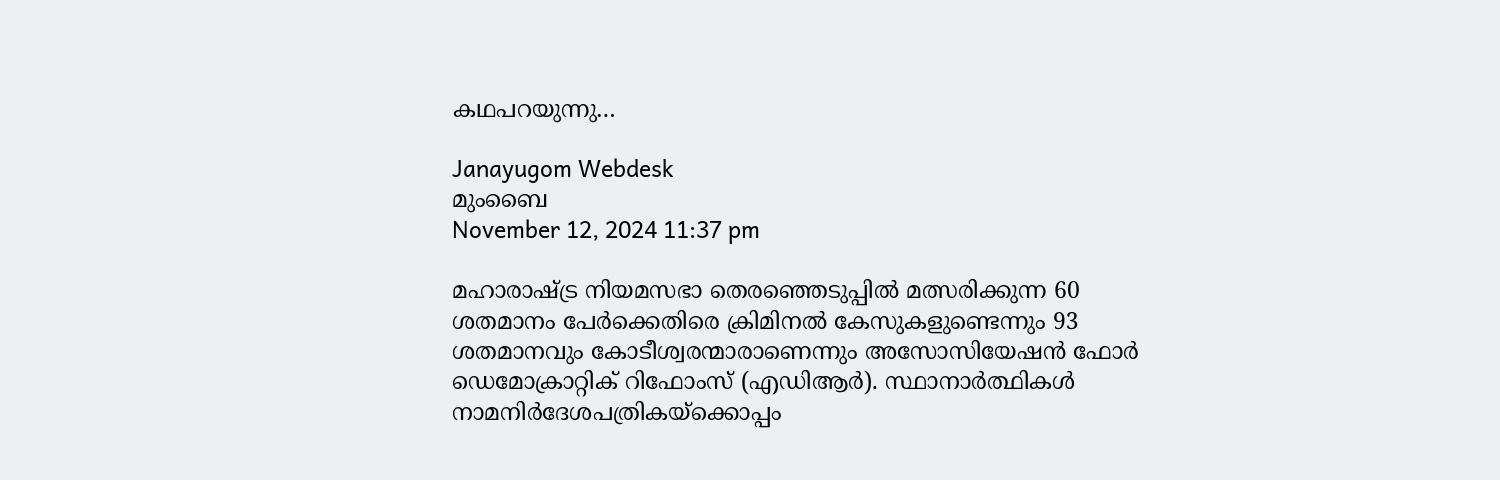കഥപറയുന്നു…

Janayugom Webdesk
മുംബൈ
November 12, 2024 11:37 pm

മഹാരാഷ്ട്ര നിയമസഭാ തെരഞ്ഞെടുപ്പില്‍ മത്സരിക്കുന്ന 60 ശതമാനം പേര്‍ക്കെതിരെ ക്രിമിനല്‍ കേസുകളുണ്ടെന്നും 93 ശതമാനവും കോടീശ്വരന്മാരാണെന്നും അസോസിയേഷന്‍ ഫോര്‍ ഡെമോക്രാറ്റിക് റിഫോംസ് (എഡിആര്‍). സ്ഥാനാര്‍ത്ഥികള്‍ നാമനിര്‍ദേശപത്രികയ്ക്കൊപ്പം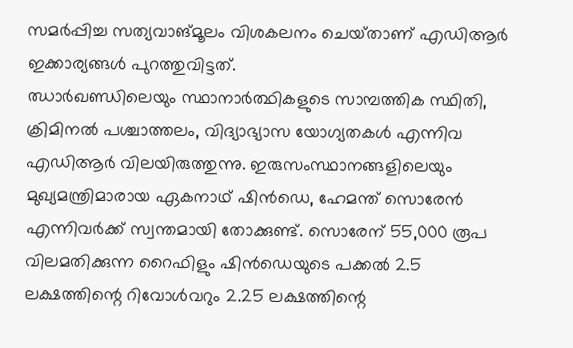സമര്‍പ്പിച്ച സത്യവാങ്മൂലം വിശകലനം ചെയ‍്താണ് എഡിആര്‍ ഇക്കാര്യങ്ങള്‍ പുറത്തുവിട്ടത്.
ഝാര്‍ഖണ്ഡിലെയും സ്ഥാനാര്‍ത്ഥികളുടെ സാമ്പത്തിക സ്ഥിതി, ക്രിമിനല്‍ പശ്ചാത്തലം, വിദ്യാഭ്യാസ യോഗ്യതകള്‍ എന്നിവ എഡിആര്‍ വിലയിരുത്തുന്നു. ഇരുസംസ്ഥാനങ്ങളിലെയും മുഖ്യമന്ത്രിമാരായ ഏക‍നാഥ് ഷിന്‍ഡെ, ഹേമന്ത് സൊരേന്‍ എന്നിവര്‍ക്ക് സ്വന്തമായി തോക്കുണ്ട്. സൊരേന് 55,000 രൂപ വിലമതിക്കുന്ന റൈഫിളും ഷിന്‍ഡെയുടെ പക്കല്‍ 2.5 ലക്ഷത്തിന്റെ റിവോള്‍വറും 2.25 ലക്ഷത്തിന്റെ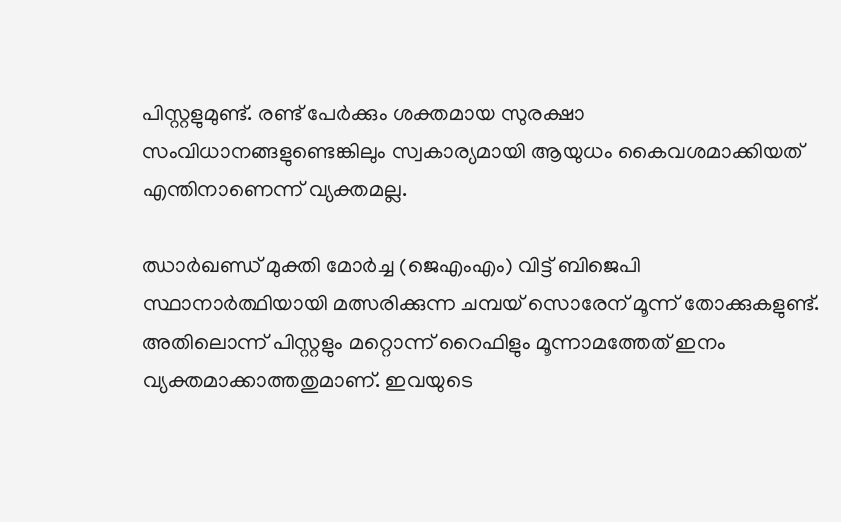പിസ്റ്റളുമുണ്ട്. രണ്ട് പേര്‍ക്കും ശക്തമായ സുരക്ഷാ സംവിധാനങ്ങളുണ്ടെങ്കിലും സ്വകാര്യമായി ആയുധം കൈവശമാക്കിയത് എന്തിനാണെന്ന് വ്യക്തമല്ല.

ഝാര്‍ഖണ്ഡ് മുക്തി മോര്‍ച്ച (ജെഎംഎം) വിട്ട് ബിജെപി സ്ഥാനാര്‍ത്ഥിയായി മത്സരിക്കുന്ന ചമ്പയ് സൊരേന് മൂന്ന് തോക്കുകളുണ്ട്. അതിലൊന്ന് പിസ്റ്റളും മറ്റൊന്ന് റൈഫിളും മൂന്നാമത്തേത് ഇനം വ്യക്തമാക്കാത്തതുമാണ്. ഇവയുടെ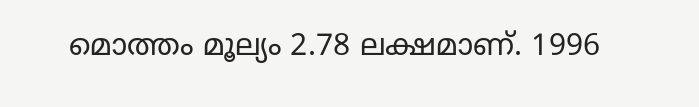മൊത്തം മൂല്യം 2.78 ലക്ഷമാണ്. 1996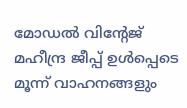മോഡല്‍ വിന്റേജ് മഹീന്ദ്ര ജീപ്പ് ഉള്‍പ്പെടെ മൂന്ന് വാഹനങ്ങളും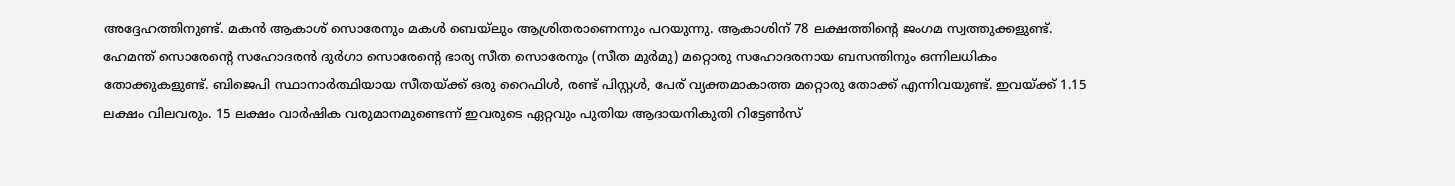അദ്ദേഹത്തിനുണ്ട്. മകന്‍ ആകാശ് സൊരേനും മകള്‍ ബെയ‍‍്‍ലും ആശ്രിതരാണെന്നും പറയുന്നു. ആകാശിന് 78 ലക്ഷത്തിന്റെ ജംഗമ സ്വത്തുക്കളുണ്ട്.
ഹേമന്ത് സൊരേന്റെ സഹോദരന്‍ ദുര്‍ഗാ സൊരേന്റെ ഭാര്യ സീത സൊരേനും (സീത മുര്‍മു) മറ്റൊരു സഹോദരനായ ബസന്തിനും ഒന്നിലധികം തോക്കുകളുണ്ട്. ബിജെപി സ്ഥാനാര്‍ത്ഥിയായ സീതയ്ക്ക് ഒരു റൈഫിള്‍, രണ്ട് പിസ്റ്റള്‍, പേര് വ്യക്തമാകാത്ത മറ്റൊരു തോക്ക് എന്നിവയുണ്ട്. ഇവ‍യ്ക്ക് 1.15 ലക്ഷം വിലവരും. 15 ലക്ഷം വാര്‍ഷിക വരുമാനമുണ്ടെന്ന് ഇവരുടെ ഏറ്റവും പുതിയ ആദായനികുതി റിട്ടേണ്‍സ്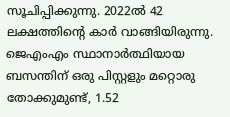സൂചിപ്പിക്കുന്നു. 2022ല്‍ 42 ലക്ഷത്തിന്റെ കാര്‍ വാങ്ങിയിരുന്നു.
ജെഎംഎം സ്ഥാനാര്‍ത്ഥിയായ ബസന്തിന് ഒരു പിസ്റ്റളും മറ്റൊരു തോക്കുമുണ്ട്, 1.52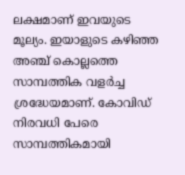ലക്ഷമാണ് ഇവയുടെ മൂല്യം. ഇയാളുടെ കഴിഞ്ഞ അഞ്ച് കൊല്ലത്തെ സാമ്പത്തിക വളര്‍ച്ച ശ്രദ്ധേയമാണ്. കോവിഡ് നിരവധി പേരെ സാമ്പത്തികമായി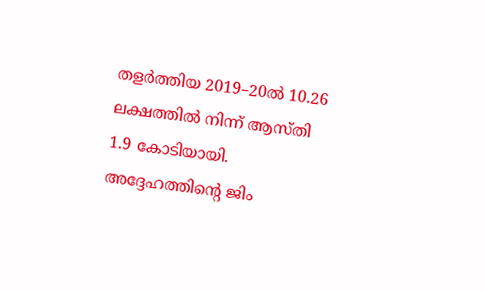തളര്‍ത്തിയ 2019–20ല്‍ 10.26 ലക്ഷത്തില്‍ നിന്ന് ആസ്തി 1.9 കോടിയായി. അദ്ദേഹത്തിന്റെ ജിം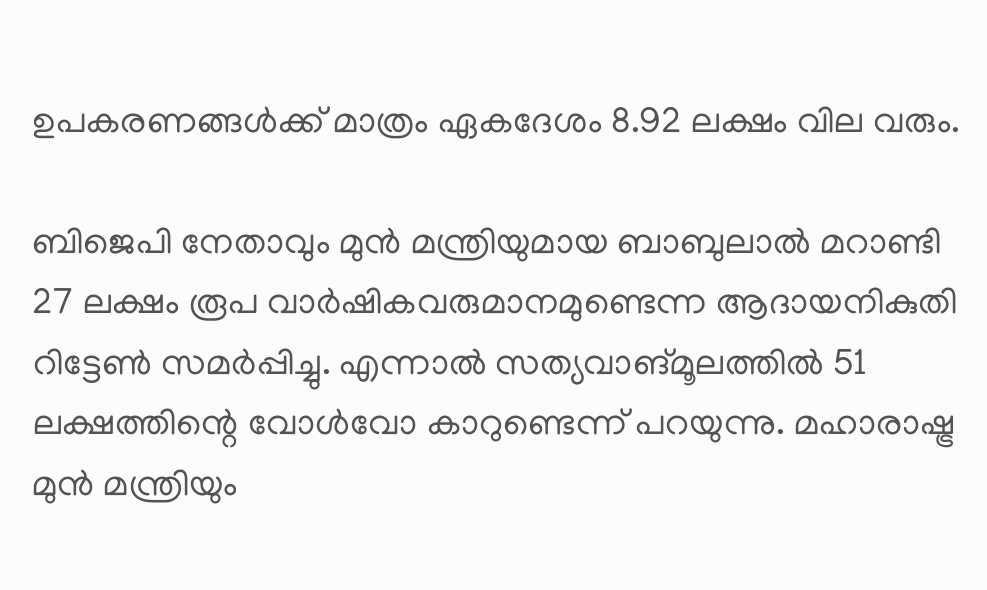ഉപകരണങ്ങള്‍ക്ക് മാത്രം ഏകദേശം 8.92 ലക്ഷം വില വരും.

ബിജെപി നേതാവും മുന്‍ മന്ത്രിയുമായ ബാബുലാല്‍ മറാണ്ടി 27 ലക്ഷം രൂപ വാര്‍ഷികവരുമാനമുണ്ടെന്ന ആദായനികുതി റിട്ടേണ്‍ സമര്‍പ്പിച്ചു. എന്നാല്‍ സത്യവാങ്മൂലത്തില്‍ 51 ലക്ഷത്തിന്റെ വോള്‍വോ കാറുണ്ടെന്ന് പറയുന്നു. മഹാരാഷ്ട്ര മുന്‍ മന്ത്രിയും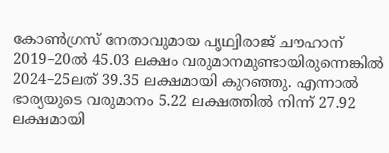കോണ്‍ഗ്രസ് നേതാവുമായ പൃഥ്വിരാജ് ചൗഹാന് 2019–20ല്‍ 45.03 ലക്ഷം വരുമാനമുണ്ടായിരുന്നെങ്കില്‍ 2024–25ലത് 39.35 ലക്ഷമായി കുറഞ്ഞു. എന്നാല്‍ ഭാര്യയുടെ വരുമാനം 5.22 ലക്ഷത്തില്‍ നിന്ന് 27.92 ലക്ഷമായി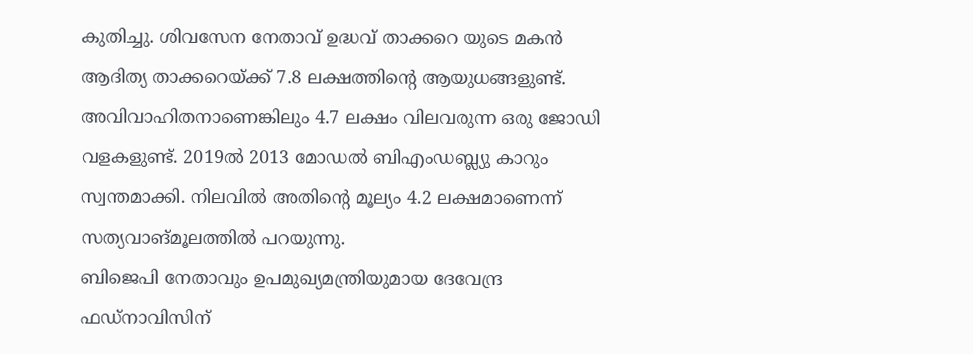കുതിച്ചു. ശിവസേന നേതാവ് ഉദ്ധവ് താക്കറെ യുടെ മകന്‍ ആദിത്യ താക്കറെയ്ക്ക് 7.8 ലക്ഷത്തിന്റെ ആയുധങ്ങളുണ്ട്. അവിവാഹിതനാണെങ്കിലും 4.7 ലക്ഷം വിലവരുന്ന ഒരു ജോഡി വളകളുണ്ട്. 2019ല്‍ 2013 മോഡല്‍ ബിഎംഡബ്ല്യു കാറും സ്വന്തമാക്കി. നിലവില്‍ അതിന്റെ മൂല്യം 4.2 ലക്ഷമാണെന്ന് സത്യവാങ്മൂലത്തില്‍ പറയുന്നു.
ബിജെപി നേതാവും ഉപമുഖ്യമന്ത്രിയുമായ ദേവേന്ദ്ര ഫഡ‍്നാവിസിന്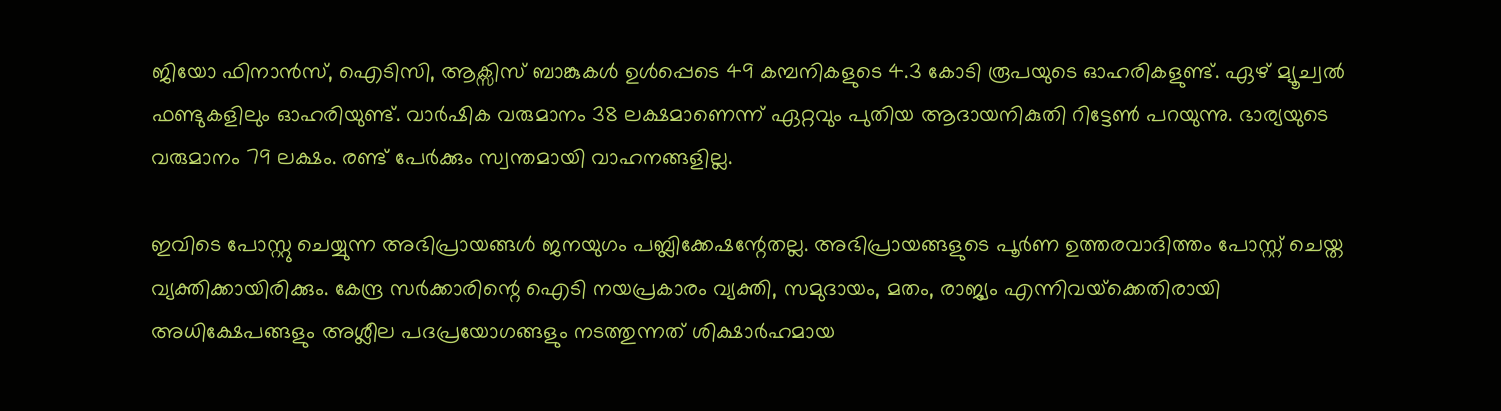ജിയോ ഫിനാന്‍സ്, ഐടിസി, ആക്സിസ് ബാങ്കുകള്‍ ഉള്‍പ്പെടെ 49 കമ്പനികളുടെ 4.3 കോടി രൂപയുടെ ഓഹരികളുണ്ട്. ഏഴ് മ്യൂച്വല്‍ ഫണ്ടുകളിലും ഓഹരിയുണ്ട്. വാര്‍ഷിക വരുമാനം 38 ലക്ഷമാണെന്ന് ഏറ്റവും പുതിയ ആദായനികുതി റിട്ടേണ്‍ പറയുന്നു. ഭാര്യയുടെ വരുമാനം 79 ലക്ഷം. രണ്ട് പേര്‍ക്കും സ്വന്തമായി വാഹനങ്ങളില്ല.

ഇവിടെ പോസ്റ്റു ചെയ്യുന്ന അഭിപ്രായങ്ങള്‍ ജനയുഗം പബ്ലിക്കേഷന്റേതല്ല. അഭിപ്രായങ്ങളുടെ പൂര്‍ണ ഉത്തരവാദിത്തം പോസ്റ്റ് ചെയ്ത വ്യക്തിക്കായിരിക്കും. കേന്ദ്ര സര്‍ക്കാരിന്റെ ഐടി നയപ്രകാരം വ്യക്തി, സമുദായം, മതം, രാജ്യം എന്നിവയ്‌ക്കെതിരായി അധിക്ഷേപങ്ങളും അശ്ലീല പദപ്രയോഗങ്ങളും നടത്തുന്നത് ശിക്ഷാര്‍ഹമായ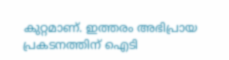കുറ്റമാണ്. ഇത്തരം അഭിപ്രായ പ്രകടനത്തിന് ഐടി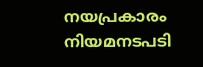നയപ്രകാരം നിയമനടപടി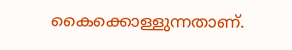കൈക്കൊള്ളുന്നതാണ്.